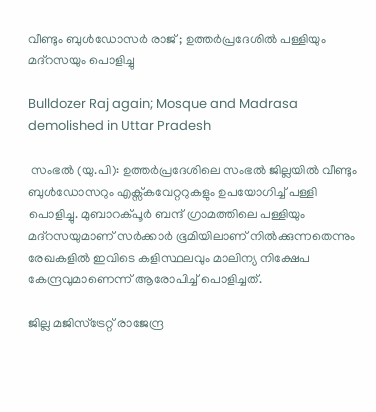വീണ്ടും ബുൾഡോസർ രാജ് ; ഉത്തർപ്രദേശിൽ പള്ളിയും മദ്റസയും പൊളിച്ചു

Bulldozer Raj again; Mosque and Madrasa demolished in Uttar Pradesh

 സംഭൽ (യു.പി): ഉത്തർപ്രദേശിലെ സംഭൽ ജില്ലയിൽ വീണ്ടും ബുൾഡോസറും എക്സ്കവേറ്ററുകളും ഉപയോഗിച്ച് പള്ളി പൊളിച്ചു. മുബാറക്പൂർ ബന്ദ് ഗ്രാമത്തിലെ പള്ളിയും മദ്റസയുമാണ് സർക്കാർ ഭൂമിയിലാണ് നിൽക്കുന്നതെന്നും രേഖകളിൽ ഇവിടെ കളിസ്ഥലവും മാലിന്യ നിക്ഷേപ കേന്ദ്രവുമാണെന്ന് ആരോപിച്ച് പൊളിച്ചത്.

ജില്ല മജിസ്ട്രേറ്റ് രാജേന്ദ്ര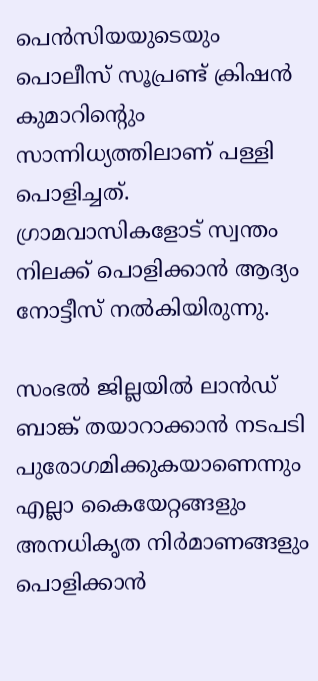പെൻസിയയുടെയും പൊലീസ് സൂപ്രണ്ട് ക്രിഷൻ കുമാറിന്റെും സാന്നിധ്യത്തിലാണ് പള്ളി പൊളിച്ചത്. ഗ്രാമവാസികളോട് സ്വന്തം നിലക്ക് പൊളിക്കാൻ ആദ്യം നോട്ടീസ് നൽകിയിരുന്നു.

സംഭൽ ജില്ലയിൽ ലാൻഡ് ബാങ്ക് തയാറാക്കാൻ നടപടി പുരോഗമിക്കുകയാണെന്നും എല്ലാ കൈയേറ്റങ്ങളും അനധികൃത നിർമാണങ്ങളും പൊളിക്കാൻ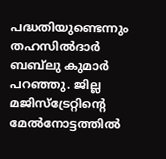പദ്ധതിയുണ്ടെന്നും തഹസിൽദാർ ബബ്‍ലു കുമാർ പറഞ്ഞു. ജില്ല മജിസ്ട്രേറ്റിന്റെ മേൽനോട്ടത്തിൽ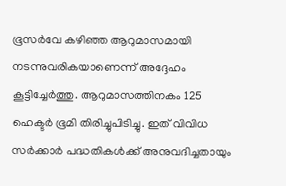ഭൂസർവേ കഴിഞ്ഞ ആറുമാസമായി നടന്നുവരികയാണെന്ന് അദ്ദേഹം കൂട്ടിച്ചേർത്തു. ആറുമാസത്തിനകം 125 ഹെക്ടർ ഭൂമി തിരിച്ചുപിടിച്ചു. ഇത് വിവിധ സർക്കാർ പദ്ധതികൾക്ക് അനുവദിച്ചതായും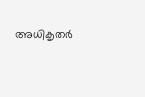അധികൃതർ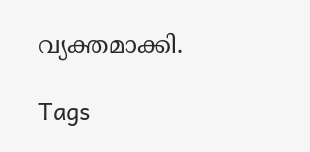വ്യക്തമാക്കി.

Tags